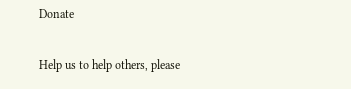Donate

Help us to help others, please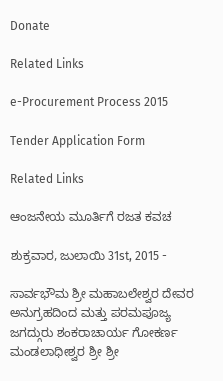Donate

Related Links

e-Procurement Process 2015

Tender Application Form

Related Links

ಆಂಜನೇಯ ಮೂರ್ತಿಗೆ ರಜತ ಕವಚ

ಶುಕ್ರವಾರ, ಜುಲಾಯಿ 31st, 2015 -

ಸಾರ್ವಭೌಮ ಶ್ರೀ ಮಹಾಬಲೇಶ್ವರ ದೇವರ ಅನುಗ್ರಹದಿಂದ ಮತ್ತು ಪರಮಪೂಜ್ಯ ಜಗದ್ಗುರು ಶಂಕರಾಚಾರ್ಯ ಗೋಕರ್ಣ ಮಂಡಲಾಧೀಶ್ವರ ಶ್ರೀ ಶ್ರೀ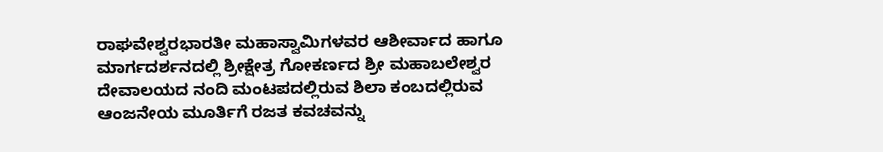ರಾಘವೇಶ್ವರಭಾರತೀ ಮಹಾಸ್ವಾಮಿಗಳವರ ಆಶೀರ್ವಾದ ಹಾಗೂ ಮಾರ್ಗದರ್ಶನದಲ್ಲಿ ಶ್ರೀಕ್ಷೇತ್ರ ಗೋಕರ್ಣದ ಶ್ರೀ ಮಹಾಬಲೇಶ್ವರ ದೇವಾಲಯದ ನಂದಿ ಮಂಟಪದಲ್ಲಿರುವ ಶಿಲಾ ಕಂಬದಲ್ಲಿರುವ ಆಂಜನೇಯ ಮೂರ್ತಿಗೆ ರಜತ ಕವಚವನ್ನು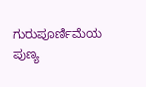ಗುರುಪೂರ್ಣಿಮೆಯ ಪುಣ್ಯ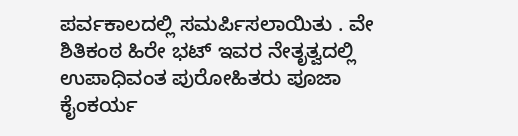ಪರ್ವಕಾಲದಲ್ಲಿ ಸಮರ್ಪಿಸಲಾಯಿತು . ವೇ ಶಿತಿಕಂಠ ಹಿರೇ ಭಟ್ ಇವರ ನೇತೃತ್ವದಲ್ಲಿ ಉಪಾಧಿವಂತ ಪುರೋಹಿತರು ಪೂಜಾ ಕೈಂಕರ್ಯ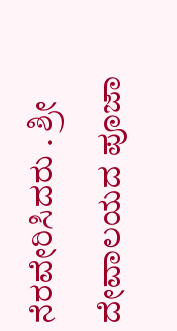ನೆರವೇರಿಸಿದರು . ಶ್ರೀ ದೇವಾಲಯದ ಪೂಜಾ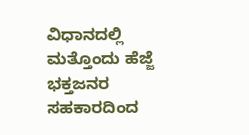ವಿಧಾನದಲ್ಲಿ ಮತ್ತೊಂದು ಹೆಜ್ಜೆ ಭಕ್ತಜನರ ಸಹಕಾರದಿಂದ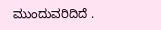ಮುಂದುವರಿದಿದೆ .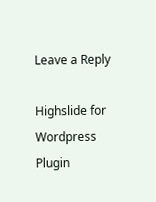Leave a Reply

Highslide for Wordpress Plugin